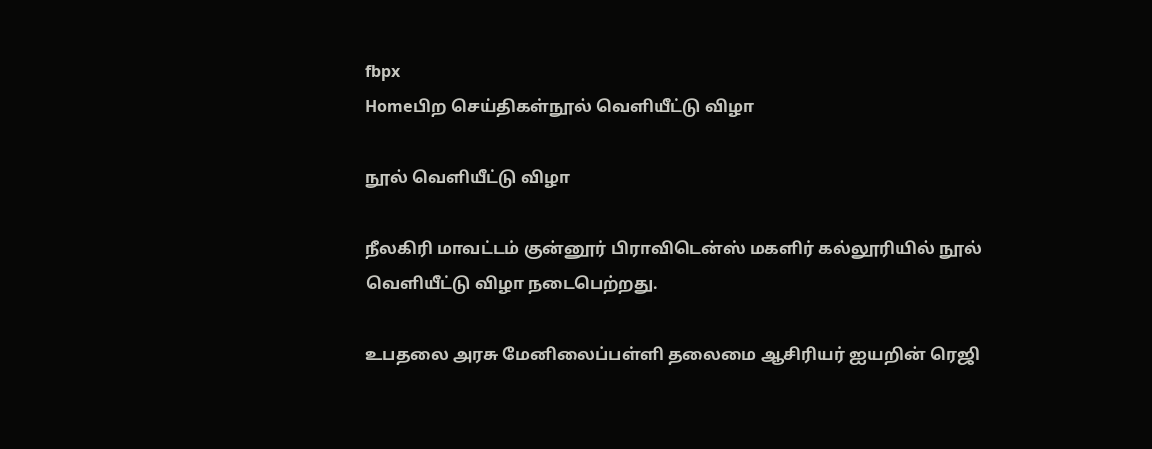fbpx
Homeபிற செய்திகள்நூல் வெளியீட்டு விழா

நூல் வெளியீட்டு விழா

நீலகிரி மாவட்டம் குன்னூர் பிராவிடென்ஸ் மகளிர் கல்லூரியில் நூல் வெளியீட்டு விழா நடைபெற்றது.

உபதலை அரசு மேனிலைப்பள்ளி தலைமை ஆசிரியர் ஐயறின் ரெஜி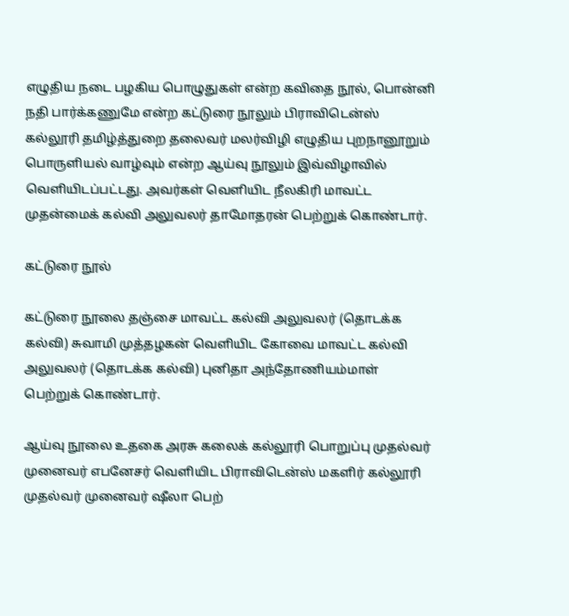எழுதிய நடை பழகிய பொழுதுகள் என்ற கவிதை நூல், பொன்னி நதி பார்க்கணுமே என்ற கட்டுரை நூலும் பிராவிடென்ஸ் கல்லூரி தமிழ்த்துறை தலைவர் மலர்விழி எழுதிய புறநானூறும் பொருளியல் வாழ்வும் என்ற ஆய்வு நூலும் இவ்விழாவில் வெளியிடப்பட்டது. அவர்கள் வெளியிட நீலகிரி மாவட்ட முதன்மைக் கல்வி அலுவலர் தாமோதரன் பெற்றுக் கொண்டார்.

கட்டுரை நூல்

கட்டுரை நூலை தஞ்சை மாவட்ட கல்வி அலுவலர் (தொடக்க கல்வி) சுவாமி முத்தழகன் வெளியிட கோவை மாவட்ட கல்வி அலுவலர் (தொடக்க கல்வி) புனிதா அந்தோணியம்மாள் பெற்றுக் கொண்டார்.

ஆய்வு நூலை உதகை அரசு கலைக் கல்லூரி பொறுப்பு முதல்வர் முனைவர் எபனேசர் வெளியிட பிராவிடென்ஸ் மகளிர் கல்லூரி முதல்வர் முனைவர் ஷீலா பெற்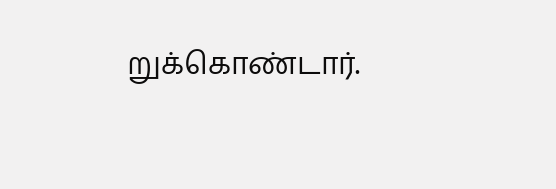றுக்கொண்டார்.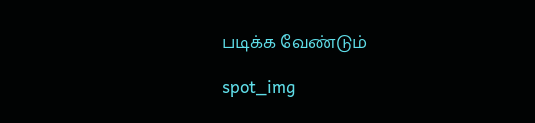படிக்க வேண்டும்

spot_img